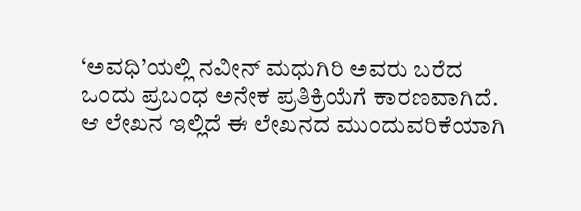‘ಅವಧಿ’ಯಲ್ಲಿ ನವೀನ್ ಮಧುಗಿರಿ ಅವರು ಬರೆದ ಒಂದು ಪ್ರಬಂಧ ಅನೇಕ ಪ್ರತಿಕ್ರಿಯೆಗೆ ಕಾರಣವಾಗಿದೆ. ಆ ಲೇಖನ ಇಲ್ಲಿದೆ ಈ ಲೇಖನದ ಮುಂದುವರಿಕೆಯಾಗಿ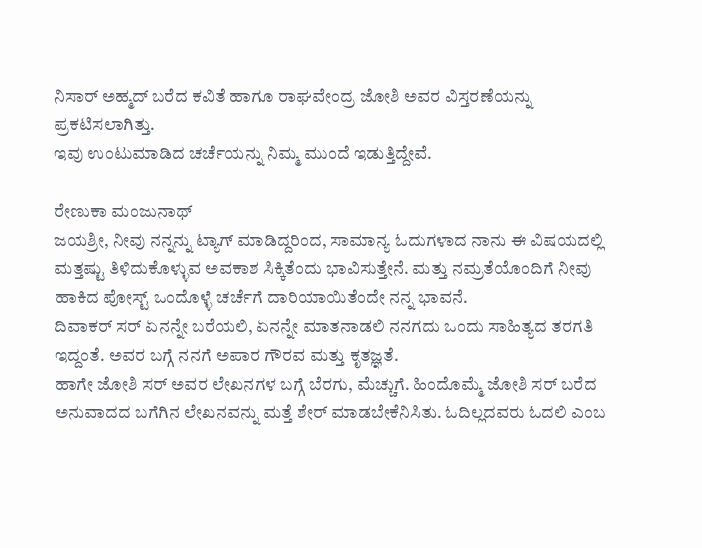ನಿಸಾರ್ ಅಹ್ಮದ್ ಬರೆದ ಕವಿತೆ ಹಾಗೂ ರಾಘವೇಂದ್ರ ಜೋಶಿ ಅವರ ವಿಸ್ತರಣೆಯನ್ನು ಪ್ರಕಟಿಸಲಾಗಿತ್ತು.
ಇವು ಉಂಟುಮಾಡಿದ ಚರ್ಚೆಯನ್ನು ನಿಮ್ಮ ಮುಂದೆ ಇಡುತ್ತಿದ್ದೇವೆ.

ರೇಣುಕಾ ಮಂಜುನಾಥ್
ಜಯಶ್ರೀ, ನೀವು ನನ್ನನ್ನು ಟ್ಯಾಗ್ ಮಾಡಿದ್ದರಿಂದ, ಸಾಮಾನ್ಯ ಓದುಗಳಾದ ನಾನು ಈ ವಿಷಯದಲ್ಲಿ ಮತ್ತಷ್ಟು ತಿಳಿದುಕೊಳ್ಳುವ ಅವಕಾಶ ಸಿಕ್ಕಿತೆಂದು ಭಾವಿಸುತ್ತೇನೆ. ಮತ್ತು ನಮ್ರತೆಯೊಂದಿಗೆ ನೀವು ಹಾಕಿದ ಪೋಸ್ಟ್ ಒಂದೊಳ್ಳೆ ಚರ್ಚೆಗೆ ದಾರಿಯಾಯಿತೆಂದೇ ನನ್ನ ಭಾವನೆ.
ದಿವಾಕರ್ ಸರ್ ಏನನ್ನೇ ಬರೆಯಲಿ, ಏನನ್ನೇ ಮಾತನಾಡಲಿ ನನಗದು ಒಂದು ಸಾಹಿತ್ಯದ ತರಗತಿ ಇದ್ದಂತೆ. ಅವರ ಬಗ್ಗೆ ನನಗೆ ಅಪಾರ ಗೌರವ ಮತ್ತು ಕೃತಜ್ಞತೆ.
ಹಾಗೇ ಜೋಶಿ ಸರ್ ಅವರ ಲೇಖನಗಳ ಬಗ್ಗೆ ಬೆರಗು, ಮೆಚ್ಚುಗೆ. ಹಿಂದೊಮ್ಮೆ ಜೋಶಿ ಸರ್ ಬರೆದ ಅನುವಾದದ ಬಗೆಗಿನ ಲೇಖನವನ್ನು ಮತ್ತೆ ಶೇರ್ ಮಾಡಬೇಕೆನಿಸಿತು. ಓದಿಲ್ಲದವರು ಓದಲಿ ಎಂಬ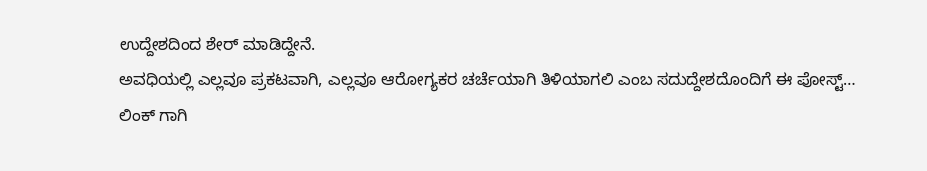ಉದ್ದೇಶದಿಂದ ಶೇರ್ ಮಾಡಿದ್ದೇನೆ.
ಅವಧಿಯಲ್ಲಿ ಎಲ್ಲವೂ ಪ್ರಕಟವಾಗಿ, ಎಲ್ಲವೂ ಆರೋಗ್ಯಕರ ಚರ್ಚೆಯಾಗಿ ತಿಳಿಯಾಗಲಿ ಎಂಬ ಸದುದ್ದೇಶದೊಂದಿಗೆ ಈ ಪೋಸ್ಟ್…
ಲಿಂಕ್ ಗಾಗಿ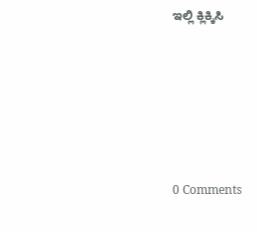ಇಲ್ಲಿ ಕ್ಲಿಕ್ಕಿಸಿ







0 Comments